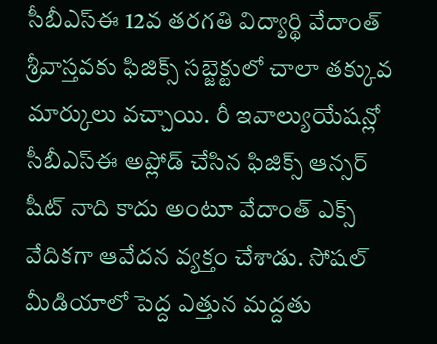సీబీఎస్ఈ 12వ తరగతి విద్యార్థి వేదాంత్ శ్రీవాస్తవకు ఫిజిక్స్ సబ్జెక్టులో చాలా తక్కువ మార్కులు వచ్చాయి. రీ ఇవాల్యుయేషన్లో సీబీఎస్ఈ అప్లోడ్ చేసిన ఫిజిక్స్ ఆన్సర్ షీట్ నాది కాదు అంటూ వేదాంత్ ఎక్స్ వేదికగా ఆవేదన వ్యక్తం చేశాడు. సోషల్ మీడియాలో పెద్ద ఎత్తున మద్దతు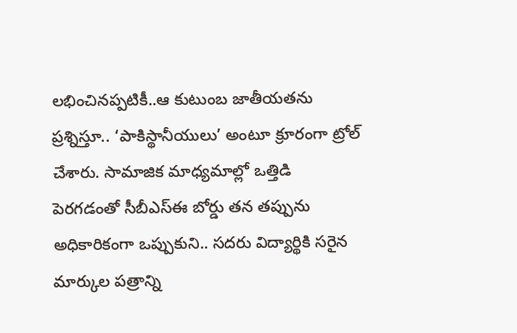లభించినప్పటికీ..ఆ కుటుంబ జాతీయతను ప్రశ్నిస్తూ.. ‘పాకిస్థానీయులు’ అంటూ క్రూరంగా ట్రోల్ చేశారు. సామాజిక మాధ్యమాల్లో ఒత్తిడి పెరగడంతో సీబీఎస్ఈ బోర్డు తన తప్పును అధికారికంగా ఒప్పుకుని.. సదరు విద్యార్థికి సరైన మార్కుల పత్రాన్ని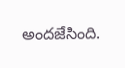అందజేసింది.